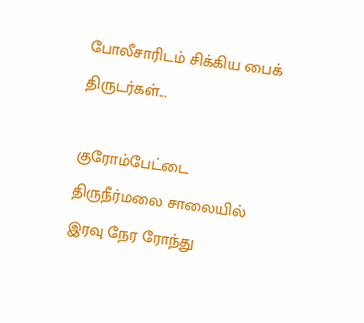போலீசாரிடம் சிக்கிய பைக் திருடர்கள்...

குரோம்பேட்டை திருநீர்மலை சாலையில் இரவு நேர ரோந்து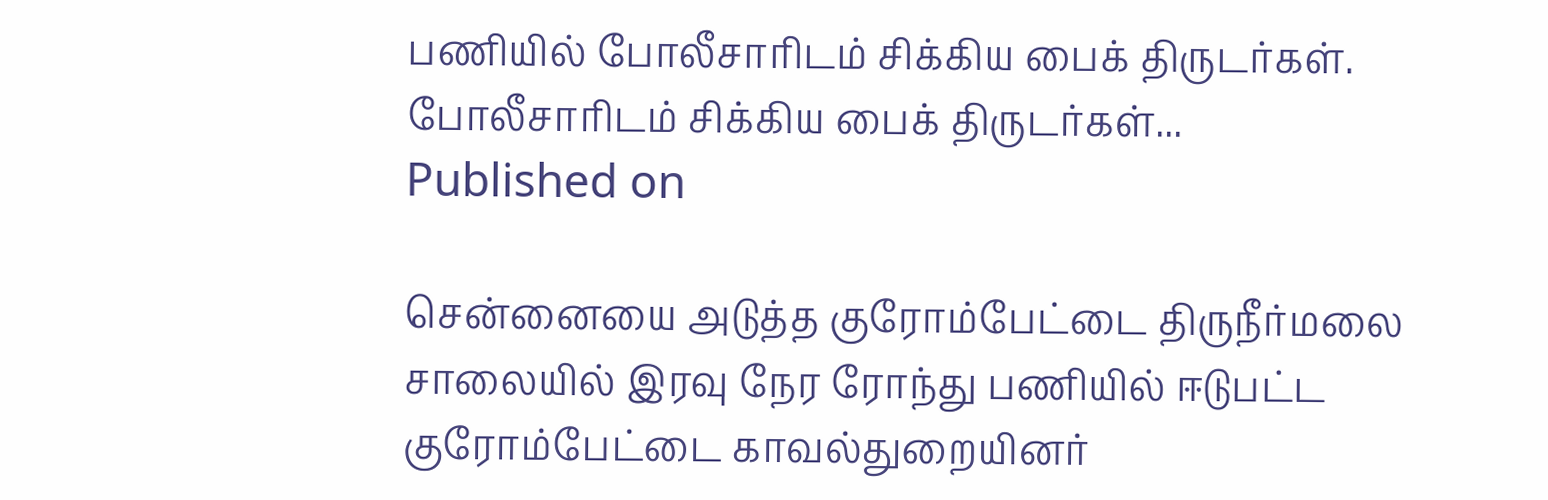பணியில் போலீசாரிடம் சிக்கிய பைக் திருடர்கள்.
போலீசாரிடம் சிக்கிய பைக் திருடர்கள்...
Published on

சென்னையை அடுத்த குரோம்பேட்டை திருநீர்மலை சாலையில் இரவு நேர ரோந்து பணியில் ஈடுபட்ட குரோம்பேட்டை காவல்துறையினர்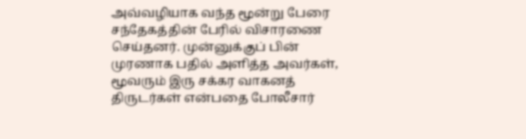அவ்வழியாக வந்த மூன்று பேரை சந்தேகத்தின் பேரில் விசாரணை செய்தனர். முன்னுக்குப் பின் முரணாக பதில் அளித்த அவர்கள், மூவரும் இரு சக்கர வாகனத் திருடர்கள் என்பதை போலீசார்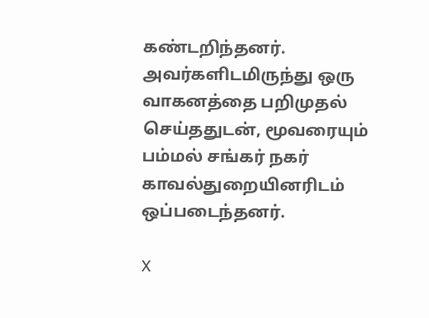கண்டறிந்தனர். அவர்களிடமிருந்து ஒரு வாகனத்தை பறிமுதல் செய்ததுடன், மூவரையும் பம்மல் சங்கர் நகர் காவல்துறையினரிடம் ஒப்படைந்தனர்.

X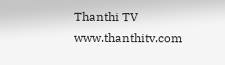Thanthi TV
www.thanthitv.com